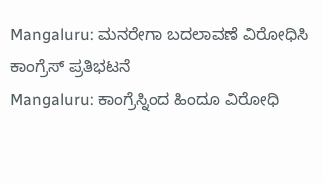Mangaluru: ಮನರೇಗಾ ಬದಲಾವಣೆ ವಿರೋಧಿಸಿ ಕಾಂಗ್ರೆಸ್ ಪ್ರತಿಭಟನೆ
Mangaluru: ಕಾಂಗ್ರೆಸ್ನಿಂದ ಹಿಂದೂ ವಿರೋಧಿ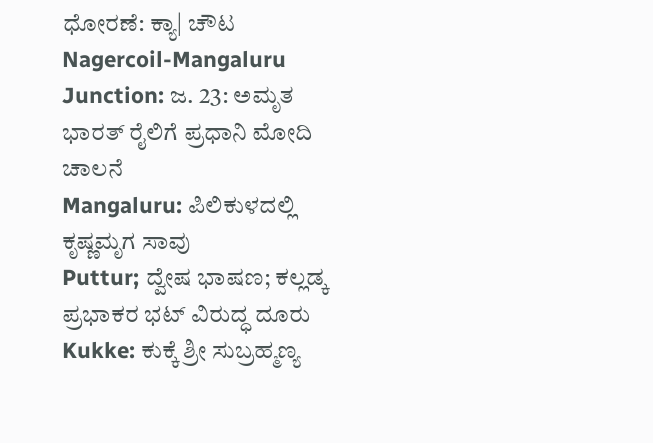ಧೋರಣೆ: ಕ್ಯಾ| ಚೌಟ
Nagercoil-Mangaluru Junction: ಜ. 23: ಅಮೃತ ಭಾರತ್ ರೈಲಿಗೆ ಪ್ರಧಾನಿ ಮೋದಿ ಚಾಲನೆ
Mangaluru: ಪಿಲಿಕುಳದಲ್ಲಿ ಕೃಷ್ಣಮೃಗ ಸಾವು
Puttur; ದ್ವೇಷ ಭಾಷಣ; ಕಲ್ಲಡ್ಕ ಪ್ರಭಾಕರ ಭಟ್ ವಿರುದ್ಧ ದೂರು
Kukke: ಕುಕ್ಕೆ ಶ್ರೀ ಸುಬ್ರಹ್ಮಣ್ಯ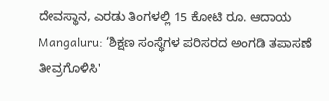ದೇವಸ್ಥಾನ, ಎರಡು ತಿಂಗಳಲ್ಲಿ 15 ಕೋಟಿ ರೂ. ಆದಾಯ
Mangaluru: ‘ಶಿಕ್ಷಣ ಸಂಸ್ಥೆಗಳ ಪರಿಸರದ ಅಂಗಡಿ ತಪಾಸಣೆ ತೀವ್ರಗೊಳಿಸಿ'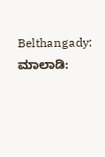Belthangady: ಮಾಲಾಡಿ: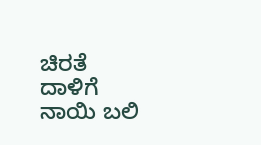ಚಿರತೆ ದಾಳಿಗೆ ನಾಯಿ ಬಲಿ